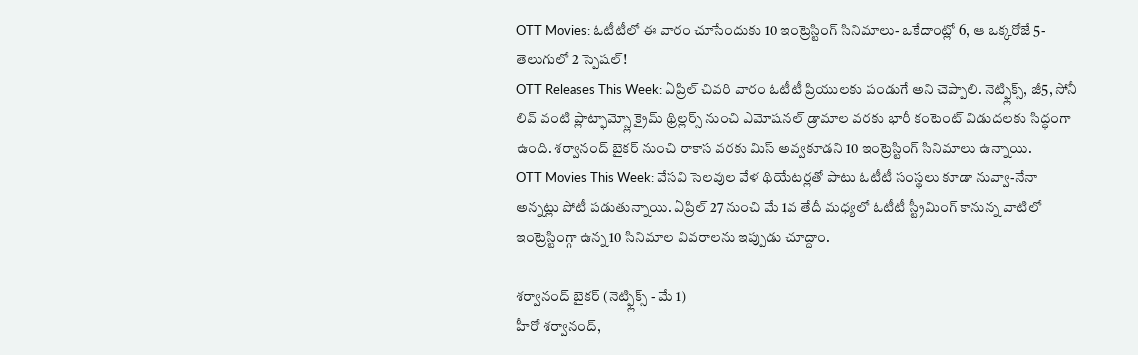OTT Movies: ఓటీటీలో ఈ వారం చూసేందుకు 10 ఇంట్రెస్టింగ్ సినిమాలు- ఒకేదాంట్లో 6, ఆ ఒక్కరోజే 5- తెలుగులో 2 స్పెషల్!
OTT Releases This Week: ఏప్రిల్ చివరి వారం ఓటీటీ ప్రియులకు పండుగే అని చెప్పాలి. నెట్ఫ్లిక్స్, జీ5, సోనీ లివ్ వంటి ప్లాట్ఫామ్స్లో క్రైమ్ థ్రిల్లర్స్ నుంచి ఎమోషనల్ డ్రామాల వరకు భారీ కంటెంట్ విడుదలకు సిద్ధంగా ఉంది. శర్వానంద్ బైకర్ నుంచి రాకాస వరకు మిస్ అవ్వకూడని 10 ఇంట్రెస్టింగ్ సినిమాలు ఉన్నాయి.
OTT Movies This Week: వేసవి సెలవుల వేళ థియేటర్లతో పాటు ఓటీటీ సంస్థలు కూడా నువ్వా-నేనా అన్నట్లు పోటీ పడుతున్నాయి. ఏప్రిల్ 27 నుంచి మే 1వ తేదీ మధ్యలో ఓటీటీ స్ట్రీమింగ్ కానున్న వాటిలో ఇంట్రెస్టింగ్గా ఉన్న 10 సినిమాల వివరాలను ఇప్పుడు చూద్దాం.

శర్వానంద్ బైకర్ (నెట్ఫ్లిక్స్ - మే 1)
హీరో శర్వానంద్,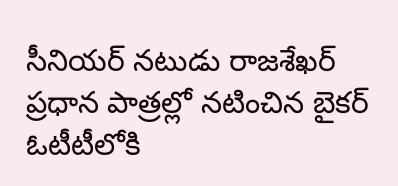సీనియర్ నటుడు రాజశేఖర్ ప్రధాన పాత్రల్లో నటించిన బైకర్ ఓటీటీలోకి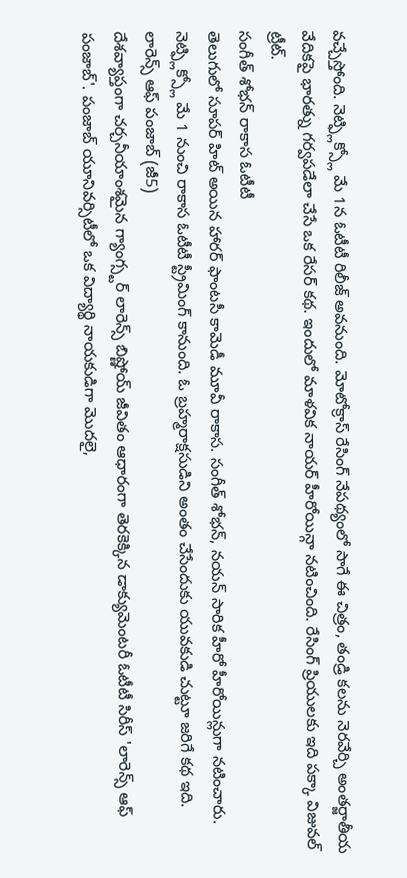వచ్చేస్తోంది. నెట్ఫ్లిక్స్లో మే 1న ఓటీటీ రిలీజ్ అవనుంది. మోటోక్రాస్ రేసింగ్ నేపథ్యంలో సాగే ఈ చిత్రం, తండ్రి కలను నెరవేర్చి అంతర్జాతీయ వేదికపై భారత్ను గర్వపడేలా చేసే ఒక రేసర్ కథ. ఇందులో మాళవిక నాయర్ హీరోయిన్గా నటించింది. రేసింగ్ ప్రియులకు ఇది పక్కా విజువల్ ట్రీట్.
సంగీత్ శోభన్ రాకాస ఓటీటీ
తెలుగులో సూపర్ హిట్ అయిన హారర్ ఫాంటసీ కామెడీ మూవీ రాకాస. సంగీత్ శోభన్, నయన్ సారిక హీరో హీరోయిన్లుగా నటించారు. నెట్ఫ్లిక్స్లో మే 1 నుంచి రాకాస ఓటీటీ స్ట్రీమింగ్ కానుంది. ఓ బ్రహ్మరాక్షసుడిని అంతం చేసేందుకు యువకుడి చుట్టూ జరిగే కథ ఇది.
లారెన్స్ ఆఫ్ పంజాబ్ (జీ5)
దేశవ్యాప్తంగా చర్చనీయాంశమైన గ్యాంగ్స్టర్ లారెన్స్ బిష్ణోయ్ జీవితం ఆధారంగా తెరకెక్కిన డాక్యుమెంటరీ ఓటీటీ సిరీస్ 'లారెన్స్ ఆఫ్ పంజాబ్'. పంజాబ్ యూనివర్సిటీలో ఒక విద్యార్థి నాయకుడిగా మొదలై,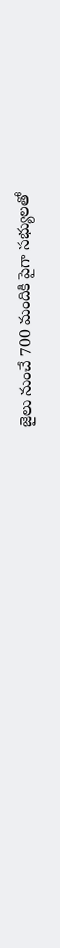జైలు నుంచే 700 మందికి పైగా సభ్యులతో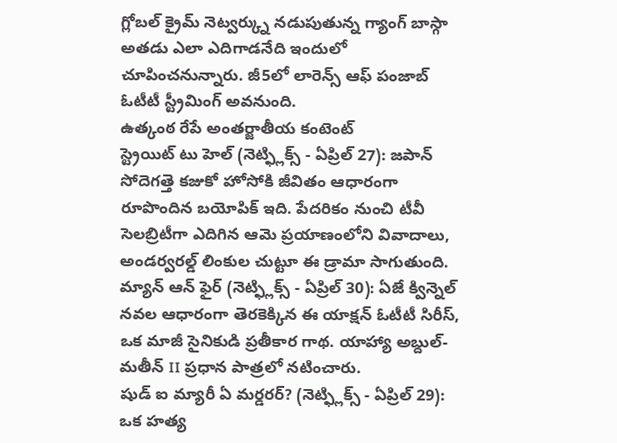గ్లోబల్ క్రైమ్ నెట్వర్క్ను నడుపుతున్న గ్యాంగ్ బాస్గా అతడు ఎలా ఎదిగాడనేది ఇందులో చూపించనున్నారు. జీ5లో లారెన్స్ ఆఫ్ పంజాబ్ ఓటీటీ స్ట్రీమింగ్ అవనుంది.
ఉత్కంఠ రేపే అంతర్జాతీయ కంటెంట్
స్ట్రెయిట్ టు హెల్ (నెట్ఫ్లిక్స్ - ఏప్రిల్ 27): జపాన్ సోదెగత్తె కజుకో హోసోకి జీవితం ఆధారంగా రూపొందిన బయోపిక్ ఇది. పేదరికం నుంచి టీవీ సెలబ్రిటీగా ఎదిగిన ఆమె ప్రయాణంలోని వివాదాలు, అండర్వరల్డ్ లింకుల చుట్టూ ఈ డ్రామా సాగుతుంది.
మ్యాన్ ఆన్ ఫైర్ (నెట్ఫ్లిక్స్ - ఏప్రిల్ 30): ఏజే క్విన్నెల్ నవల ఆధారంగా తెరకెక్కిన ఈ యాక్షన్ ఓటీటీ సిరీస్, ఒక మాజీ సైనికుడి ప్రతీకార గాథ. యాహ్యా అబ్దుల్-మతీన్ II ప్రధాన పాత్రలో నటించారు.
షుడ్ ఐ మ్యారీ ఏ మర్డరర్? (నెట్ఫ్లిక్స్ - ఏప్రిల్ 29): ఒక హత్య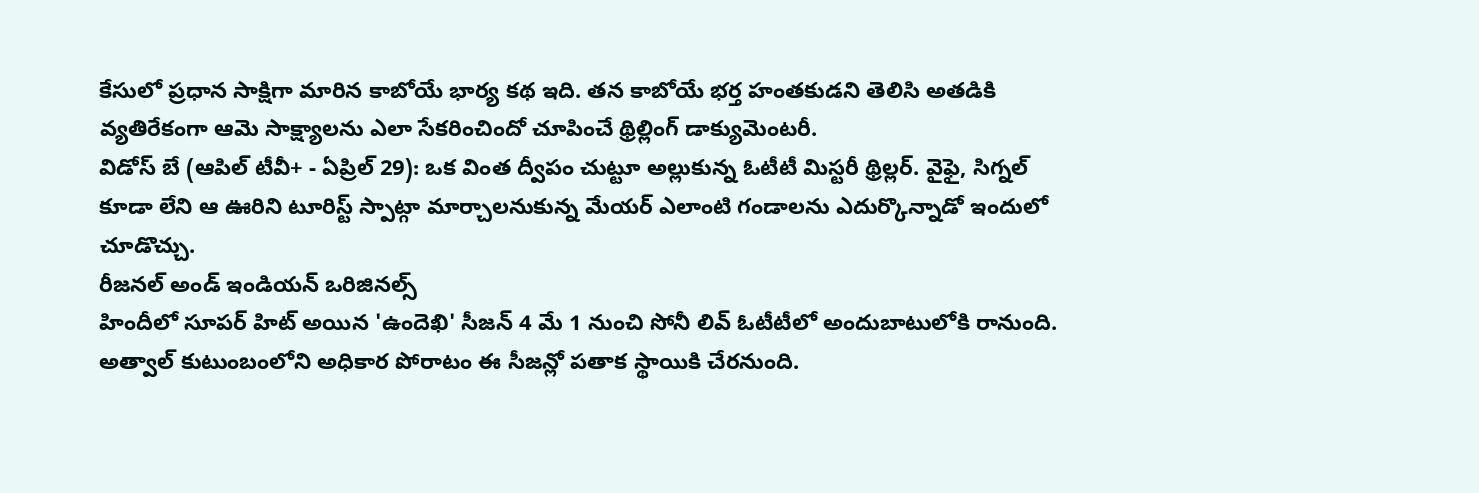కేసులో ప్రధాన సాక్షిగా మారిన కాబోయే భార్య కథ ఇది. తన కాబోయే భర్త హంతకుడని తెలిసి అతడికి వ్యతిరేకంగా ఆమె సాక్ష్యాలను ఎలా సేకరించిందో చూపించే థ్రిల్లింగ్ డాక్యుమెంటరీ.
విడోస్ బే (ఆపిల్ టీవీ+ - ఏప్రిల్ 29): ఒక వింత ద్వీపం చుట్టూ అల్లుకున్న ఓటీటీ మిస్టరీ థ్రిల్లర్. వైఫై, సిగ్నల్ కూడా లేని ఆ ఊరిని టూరిస్ట్ స్పాట్గా మార్చాలనుకున్న మేయర్ ఎలాంటి గండాలను ఎదుర్కొన్నాడో ఇందులో చూడొచ్చు.
రీజనల్ అండ్ ఇండియన్ ఒరిజినల్స్
హిందీలో సూపర్ హిట్ అయిన 'ఉందెఖి' సీజన్ 4 మే 1 నుంచి సోనీ లివ్ ఓటీటీలో అందుబాటులోకి రానుంది. అత్వాల్ కుటుంబంలోని అధికార పోరాటం ఈ సీజన్లో పతాక స్థాయికి చేరనుంది.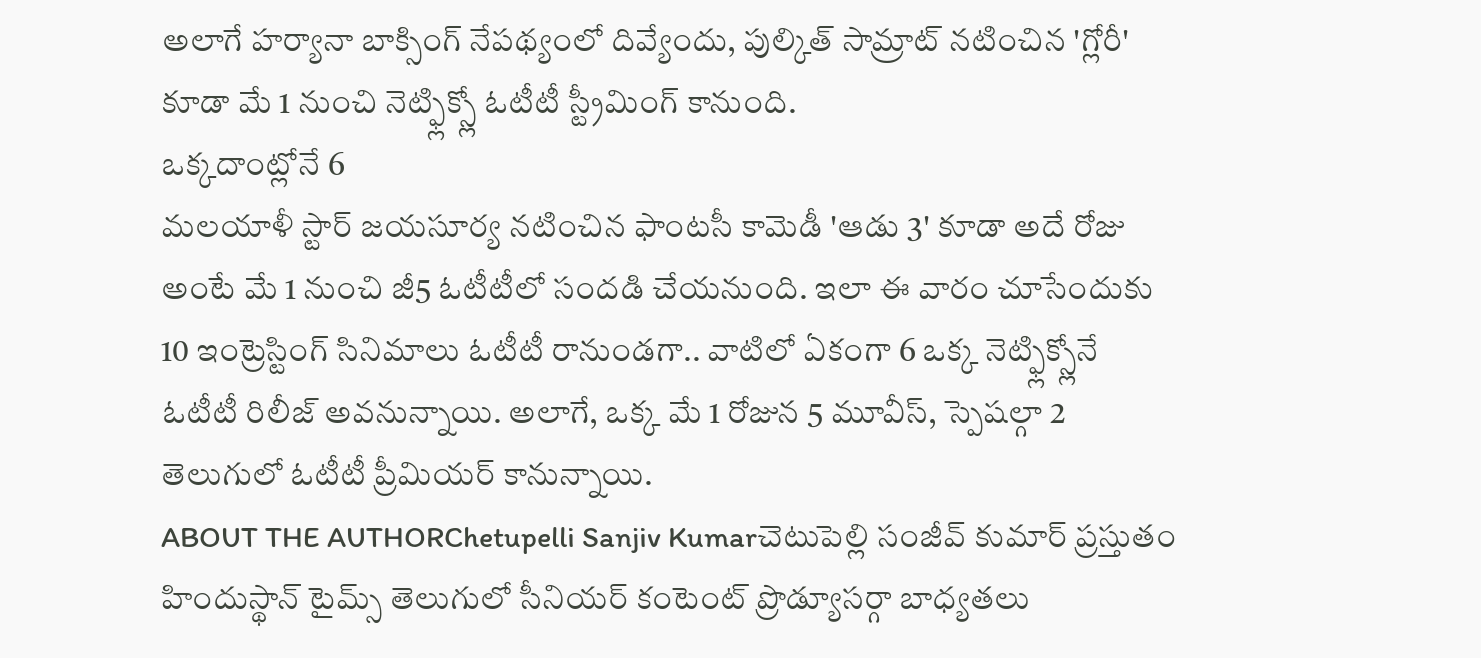అలాగే హర్యానా బాక్సింగ్ నేపథ్యంలో దివ్యేందు, పుల్కిత్ సామ్రాట్ నటించిన 'గ్లోరీ' కూడా మే 1 నుంచి నెట్ఫ్లిక్స్లో ఓటీటీ స్ట్రీమింగ్ కానుంది.
ఒక్కదాంట్లోనే 6
మలయాళీ స్టార్ జయసూర్య నటించిన ఫాంటసీ కామెడీ 'ఆడు 3' కూడా అదే రోజు అంటే మే 1 నుంచి జీ5 ఓటీటీలో సందడి చేయనుంది. ఇలా ఈ వారం చూసేందుకు 10 ఇంట్రెస్టింగ్ సినిమాలు ఓటీటీ రానుండగా.. వాటిలో ఏకంగా 6 ఒక్క నెట్ఫ్లిక్స్లోనే ఓటీటీ రిలీజ్ అవనున్నాయి. అలాగే, ఒక్క మే 1 రోజున 5 మూవీస్, స్పెషల్గా 2 తెలుగులో ఓటీటీ ప్రీమియర్ కానున్నాయి.
ABOUT THE AUTHORChetupelli Sanjiv Kumarచెటుపెల్లి సంజీవ్ కుమార్ ప్రస్తుతం హిందుస్థాన్ టైమ్స్ తెలుగులో సీనియర్ కంటెంట్ ప్రొడ్యూసర్గా బాధ్యతలు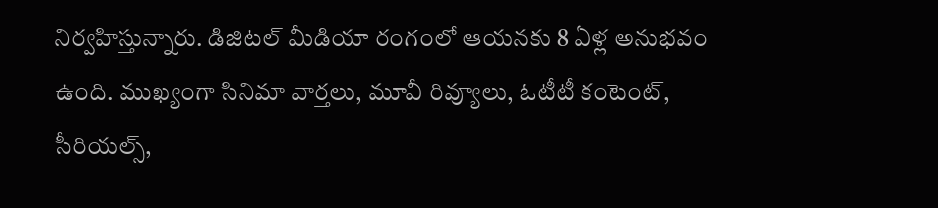నిర్వహిస్తున్నారు. డిజిటల్ మీడియా రంగంలో ఆయనకు 8 ఏళ్ల అనుభవం ఉంది. ముఖ్యంగా సినిమా వార్తలు, మూవీ రివ్యూలు, ఓటీటీ కంటెంట్, సీరియల్స్,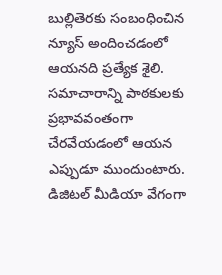బుల్లితెరకు సంబంధించిన న్యూస్ అందించడంలో ఆయనది ప్రత్యేక శైలి. సమాచారాన్ని పాఠకులకు ప్రభావవంతంగా చేరవేయడంలో ఆయన ఎప్పుడూ ముందుంటారు. డిజిటల్ మీడియా వేగంగా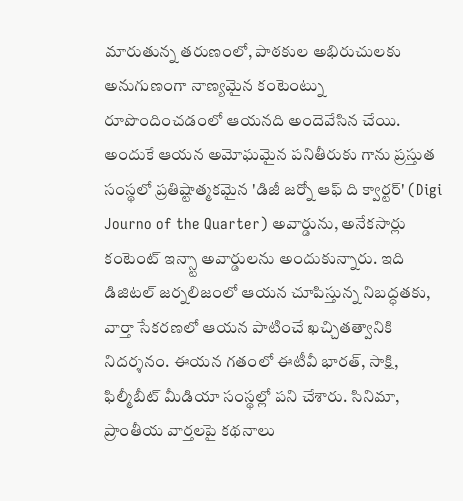మారుతున్న తరుణంలో, పాఠకుల అభిరుచులకు అనుగుణంగా నాణ్యమైన కంటెంట్ను రూపొందించడంలో ఆయనది అందెవేసిన చేయి. అందుకే ఆయన అమోఘమైన పనితీరుకు గాను ప్రస్తుత సంస్థలో ప్రతిష్టాత్మకమైన 'డిజీ జర్నో ఆఫ్ ది క్వార్టర్' (Digi Journo of the Quarter) అవార్డును, అనేకసార్లు కంటెంట్ ఇన్స్టా అవార్డులను అందుకున్నారు. ఇది డిజిటల్ జర్నలిజంలో ఆయన చూపిస్తున్న నిబద్ధతకు, వార్తా సేకరణలో ఆయన పాటించే ఖచ్చితత్వానికి నిదర్శనం. ఈయన గతంలో ఈటీవీ భారత్, సాక్షి, ఫిల్మీబీట్ మీడియా సంస్థల్లో పని చేశారు. సినిమా, ప్రాంతీయ వార్తలపై కథనాలు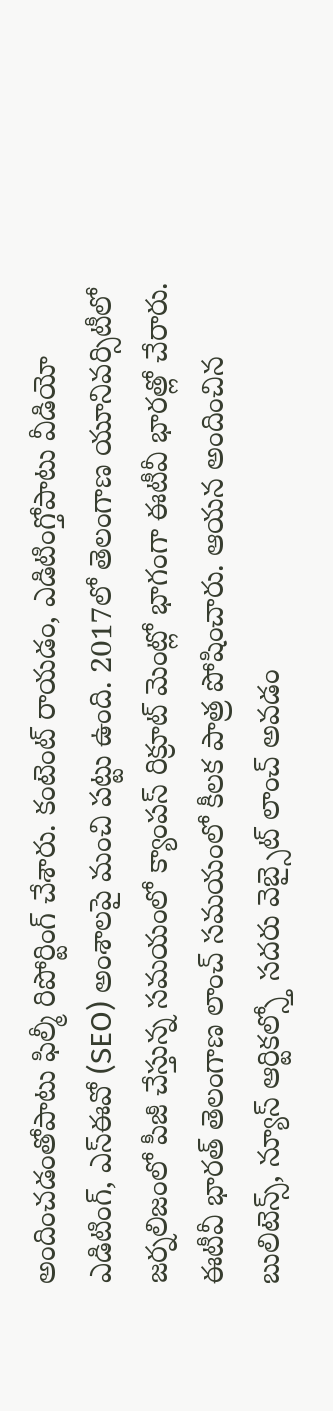అందించడంతోపాటు ఫిల్మీ రిపోర్టింగ్ చేశారు. కంటెంట్ రాయడం, ఎడిటింగ్తోపాటు వీడియో ఎడిటింగ్, ఎస్ఈవో (SEO) అంశాలపై మంచి పట్టు ఉంది. 2017లో తెలంగాణ యూనివర్సిటీలో జర్నలిజంలో పీజీ చేస్తున్న సమయంలో క్యాంపస్ రిక్రూట్ మెంట్లో భాగంగా ఈటీవీ భారత్లో చేరారు. ఈటీవీ భారత్ తెలంగాణ లాంచ్ సమయంలో కీలక పాత్ర పోషించారు. ఆయన అందించిన బులిటెన్స్, న్యూస్ ఆర్టికల్స్తో సదరు వెబ్సైట్ లాంచ్ అవడం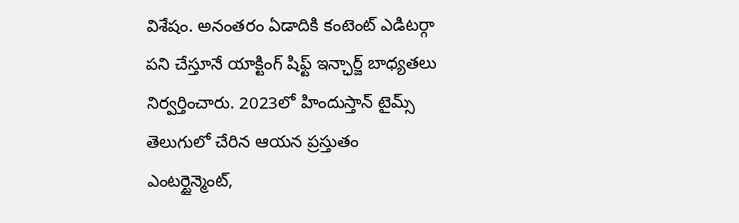విశేషం. అనంతరం ఏడాదికి కంటెంట్ ఎడిటర్గా పని చేస్తూనే యాక్టింగ్ షిఫ్ట్ ఇన్ఛార్జ్ బాధ్యతలు నిర్వర్తించారు. 2023లో హిందుస్తాన్ టైమ్స్ తెలుగులో చేరిన ఆయన ప్రస్తుతం ఎంటర్టైన్మెంట్,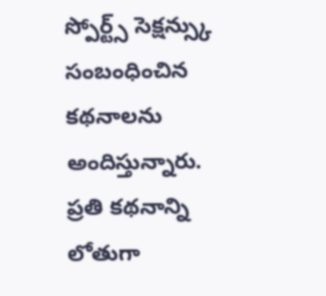స్పోర్ట్స్ సెక్షన్స్కు సంబంధించిన కథనాలను అందిస్తున్నారు. ప్రతి కథనాన్ని లోతుగా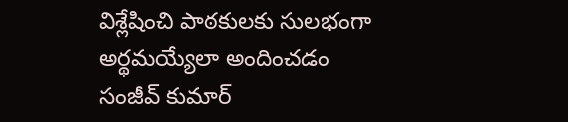విశ్లేషించి పాఠకులకు సులభంగా అర్థమయ్యేలా అందించడం సంజీవ్ కుమార్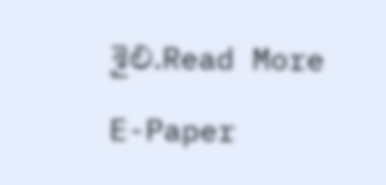శైలి.Read More

E-Paper